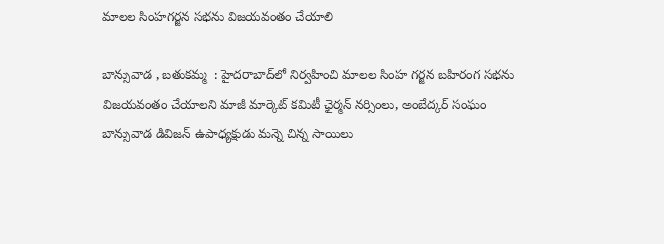మాలల సింహగర్జన సభను విజయవంతం చేయాలి

బాన్సువాడ , బతుకమ్మ  : హైదరాబాద్‌లో నిర్వహించి మాలల సింహ గర్జన బహిరంగ సభను విజయవంతం చేయాలని మాజీ మార్కెట్ కమిటీ ఛైర్మన్ నర్సింలు, అంబేద్కర్ సంఘం బాన్సువాడ డివిజన్ ఉపాధ్యక్షుడు మన్నె చిన్న సాయిలు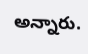అన్నారు.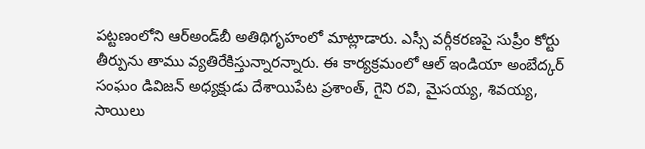పట్టణంలోని ఆర్అండ్‌బీ అతిథిగృహంలో మాట్లాడారు. ఎస్సీ వర్గీకరణపై సుప్రీం కోర్టు తీర్పును తాము వ్యతిరేకిస్తున్నారన్నారు. ఈ కార్యక్రమంలో ఆల్ ఇండియా అంబేద్కర్ సంఘం డివిజన్ అధ్యక్షుడు దేశాయిపేట ప్రశాంత్, గైని రవి, మైసయ్య, శివయ్య, సాయిలు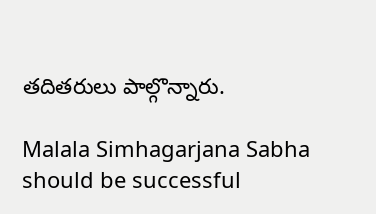తదితరులు పాల్గొన్నారు.

Malala Simhagarjana Sabha should be successful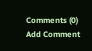Comments (0)
Add Comment